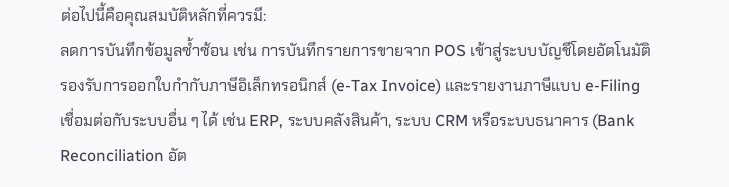ต่อไปนี้คือคุณสมบัติหลักที่ควรมี:
ลดการบันทึกข้อมูลซ้ำซ้อน เช่น การบันทึกรายการขายจาก POS เข้าสู่ระบบบัญชีโดยอัตโนมัติ
รองรับการออกใบกำกับภาษีอิเล็กทรอนิกส์ (e-Tax Invoice) และรายงานภาษีแบบ e-Filing
เชื่อมต่อกับระบบอื่น ๆ ได้ เช่น ERP, ระบบคลังสินค้า, ระบบ CRM หรือระบบธนาคาร (Bank Reconciliation อัต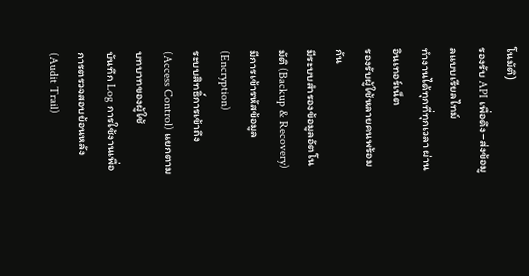โนมัติ)
รองรับ API เพื่อดึง–ส่งข้อมูลแบบเรียลไทม์
ทำงานได้ทุกที่ทุกเวลา ผ่านอินเทอร์เน็ต
รองรับผู้ใช้หลายคนพร้อมกัน
มีระบบสำรองข้อมูลอัตโนมัติ (Backup & Recovery)
มีการเข้ารหัสข้อมูล (Encryption)
ระบบสิทธิ์การเข้าถึง (Access Control) แยกตามบทบาทของผู้ใช้
บันทึก Log การใช้งานเพื่อการตรวจสอบย้อนหลัง (Audit Trail)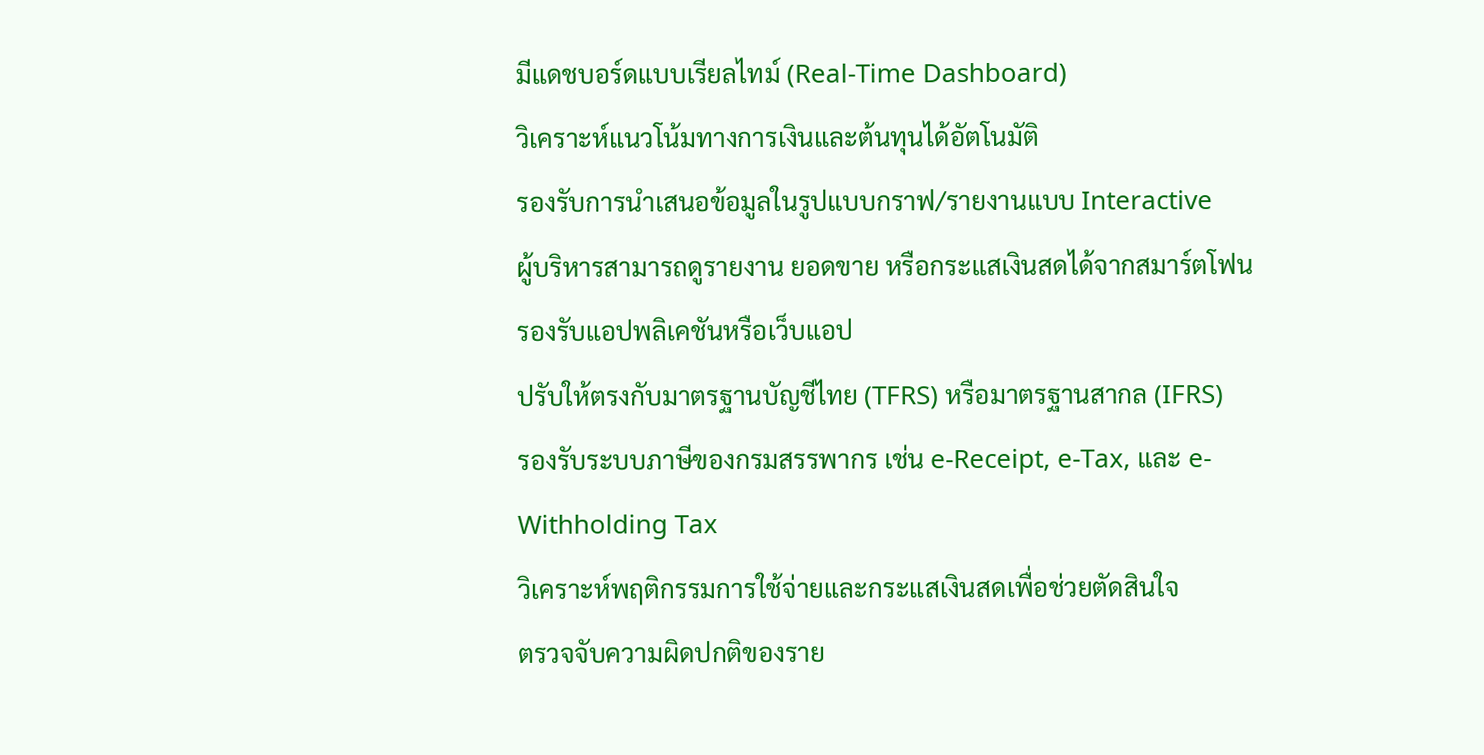มีแดชบอร์ดแบบเรียลไทม์ (Real-Time Dashboard)
วิเคราะห์แนวโน้มทางการเงินและต้นทุนได้อัตโนมัติ
รองรับการนำเสนอข้อมูลในรูปแบบกราฟ/รายงานแบบ Interactive
ผู้บริหารสามารถดูรายงาน ยอดขาย หรือกระแสเงินสดได้จากสมาร์ตโฟน
รองรับแอปพลิเคชันหรือเว็บแอป
ปรับให้ตรงกับมาตรฐานบัญชีไทย (TFRS) หรือมาตรฐานสากล (IFRS)
รองรับระบบภาษีของกรมสรรพากร เช่น e-Receipt, e-Tax, และ e-Withholding Tax
วิเคราะห์พฤติกรรมการใช้จ่ายและกระแสเงินสดเพื่อช่วยตัดสินใจ
ตรวจจับความผิดปกติของราย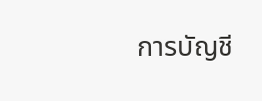การบัญชี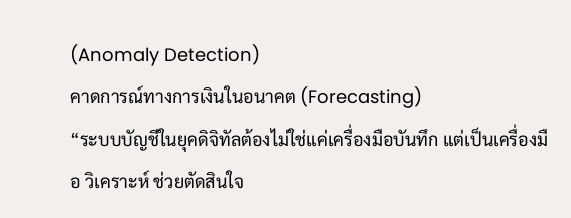(Anomaly Detection)
คาดการณ์ทางการเงินในอนาคต (Forecasting)
“ระบบบัญชีในยุคดิจิทัลต้องไม่ใช่แค่เครื่องมือบันทึก แต่เป็นเครื่องมือ วิเคราะห์ ช่วยตัดสินใจ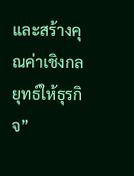และสร้างคุณค่าเชิงกลยุทธ์ให้ธุรกิจ”